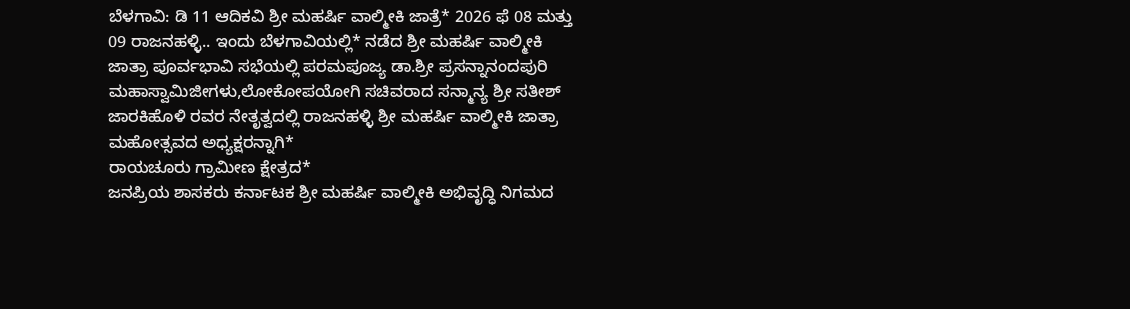ಬೆಳಗಾವಿ: ಡಿ 11 ಆದಿಕವಿ ಶ್ರೀ ಮಹರ್ಷಿ ವಾಲ್ಮೀಕಿ ಜಾತ್ರೆ* 2026 ಫೆ 08 ಮತ್ತು 09 ರಾಜನಹಳ್ಳಿ.. ಇಂದು ಬೆಳಗಾವಿಯಲ್ಲಿ* ನಡೆದ ಶ್ರೀ ಮಹರ್ಷಿ ವಾಲ್ಮೀಕಿ ಜಾತ್ರಾ ಪೂರ್ವಭಾವಿ ಸಭೆಯಲ್ಲಿ ಪರಮಪೂಜ್ಯ ಡಾ.ಶ್ರೀ ಪ್ರಸನ್ನಾನಂದಪುರಿ ಮಹಾಸ್ವಾಮಿಜೀಗಳು,ಲೋಕೋಪಯೋಗಿ ಸಚಿವರಾದ ಸನ್ಮಾನ್ಯ ಶ್ರೀ ಸತೀಶ್ ಜಾರಕಿಹೊಳಿ ರವರ ನೇತೃತ್ವದಲ್ಲಿ ರಾಜನಹಳ್ಳಿ ಶ್ರೀ ಮಹರ್ಷಿ ವಾಲ್ಮೀಕಿ ಜಾತ್ರಾ ಮಹೋತ್ಸವದ ಅಧ್ಯಕ್ಷರನ್ನಾಗಿ*
ರಾಯಚೂರು ಗ್ರಾಮೀಣ ಕ್ಷೇತ್ರದ*
ಜನಪ್ರಿಯ ಶಾಸಕರು ಕರ್ನಾಟಕ ಶ್ರೀ ಮಹರ್ಷಿ ವಾಲ್ಮೀಕಿ ಅಭಿವೃದ್ಧಿ ನಿಗಮದ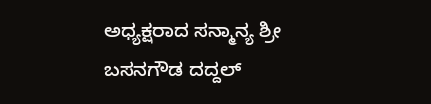ಅಧ್ಯಕ್ಷರಾದ ಸನ್ಮಾನ್ಯ ಶ್ರೀ ಬಸನಗೌಡ ದದ್ದಲ್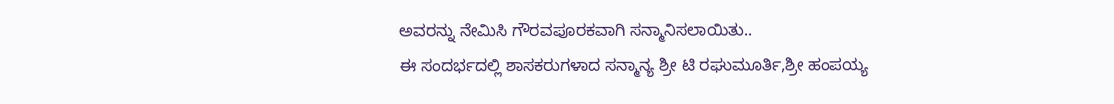ಅವರನ್ನು ನೇಮಿಸಿ ಗೌರವಪೂರಕವಾಗಿ ಸನ್ಮಾನಿಸಲಾಯಿತು..
ಈ ಸಂದರ್ಭದಲ್ಲಿ ಶಾಸಕರುಗಳಾದ ಸನ್ಮಾನ್ಯ ಶ್ರೀ ಟಿ ರಘುಮೂರ್ತಿ,ಶ್ರೀ ಹಂಪಯ್ಯ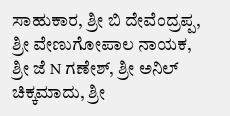ಸಾಹುಕಾರ, ಶ್ರೀ ಬಿ ದೇವೆಂದ್ರಪ್ಪ, ಶ್ರೀ ವೇಣುಗೋಪಾಲ ನಾಯಕ, ಶ್ರೀ ಜೆ N ಗಣೇಶ್, ಶ್ರೀ ಅನಿಲ್ ಚಿಕ್ಕಮಾದು, ಶ್ರೀ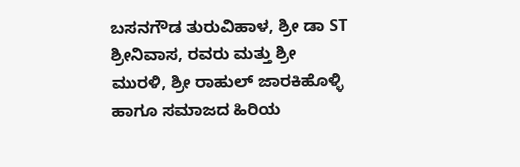ಬಸನಗೌಡ ತುರುವಿಹಾಳ, ಶ್ರೀ ಡಾ ST ಶ್ರೀನಿವಾಸ, ರವರು ಮತ್ತು ಶ್ರೀ ಮುರಳಿ, ಶ್ರೀ ರಾಹುಲ್ ಜಾರಕಿಹೊಳ್ಳಿ ಹಾಗೂ ಸಮಾಜದ ಹಿರಿಯ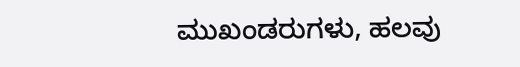ಮುಖಂಡರುಗಳು, ಹಲವು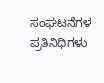ಸಂಘಟನೆಗಳ ಪ್ರತಿನಿಧಿಗಳು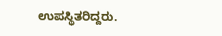ಉಪಸ್ಥಿತರಿದ್ದರು.